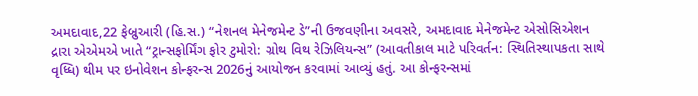અમદાવાદ,22 ફેબ્રુઆરી (હિ.સ.) “નેશનલ મેનેજમેન્ટ ડે”ની ઉજવણીના અવસરે, અમદાવાદ મેનેજમેન્ટ એસોસિએશન દ્રારા એએમએ ખાતે “ટ્રાન્સફોર્મિંગ ફોર ટુમોરો: ગ્રોથ વિથ રેઝિલિયન્સ” (આવતીકાલ માટે પરિવર્તન: સ્થિતિસ્થાપકતા સાથે વૃધ્ધિ) થીમ પર ઇનોવેશન કોન્ફરન્સ 2026નું આયોજન કરવામાં આવ્યું હતું. આ કોન્ફરન્સમાં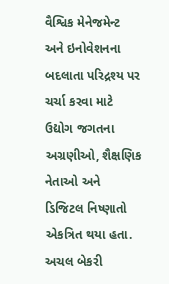વૈશ્વિક મેનેજમેન્ટ અને ઇનોવેશનના બદલાતા પરિદ્રશ્ય પર ચર્ચા કરવા માટે ઉદ્યોગ જગતના અગ્રણીઓ, શૈક્ષણિક નેતાઓ અને ડિજિટલ નિષ્ણાતો એકત્રિત થયા હતા.
અચલ બેકરી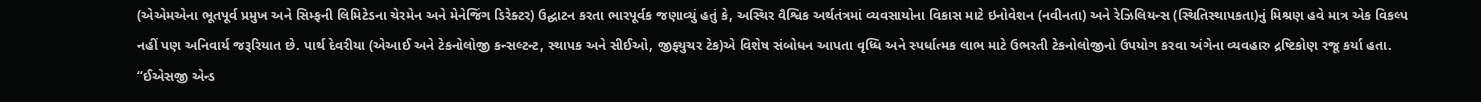(એએમએના ભૂતપૂર્વ પ્રમુખ અને સિમ્ફની લિમિટેડના ચેરમેન અને મેનેજિંગ ડિરેક્ટર) ઉદ્ઘાટન કરતા ભારપૂર્વક જણાવ્યું હતું કે, અસ્થિર વૈશ્વિક અર્થતંત્રમાં વ્યવસાયોના વિકાસ માટે ઇનોવેશન (નવીનતા) અને રેઝિલિયન્સ (સ્થિતિસ્થાપકતા)નું મિશ્રણ હવે માત્ર એક વિકલ્પ નહીં પણ અનિવાર્ય જરૂરિયાત છે. પાર્થ દેવરીયા (એઆઈ અને ટેકનોલોજી કન્સલ્ટન્ટ, સ્થાપક અને સીઈઓ, જીફ્યુચર ટેક)એ વિશેષ સંબોધન આપતા વૃધ્ધિ અને સ્પર્ધાત્મક લાભ માટે ઉભરતી ટેકનોલોજીનો ઉપયોગ કરવા અંગેના વ્યવહારુ દ્રષ્ટિકોણ રજૂ કર્યા હતા.
“ઈએસજી એન્ડ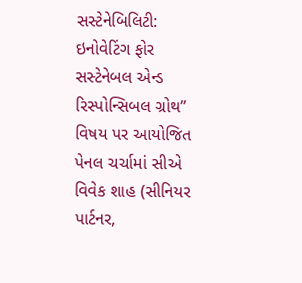સસ્ટેનેબિલિટી: ઇનોવેટિંગ ફોર સસ્ટેનેબલ એન્ડ રિસ્પોન્સિબલ ગ્રોથ” વિષય પર આયોજિત પેનલ ચર્ચામાં સીએ વિવેક શાહ (સીનિયર પાર્ટનર,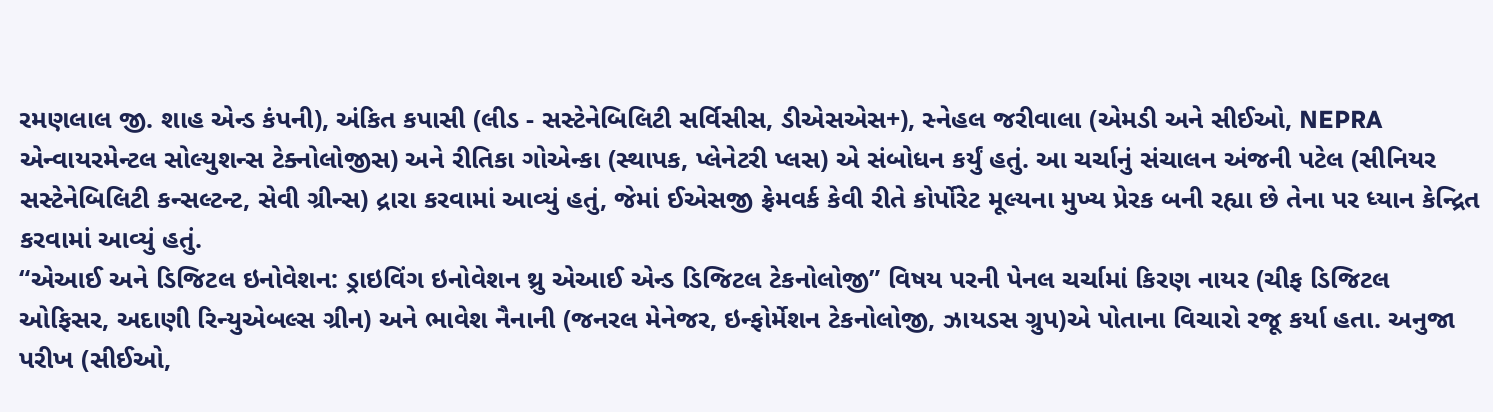રમણલાલ જી. શાહ એન્ડ કંપની), અંકિત કપાસી (લીડ - સસ્ટેનેબિલિટી સર્વિસીસ, ડીએસએસ+), સ્નેહલ જરીવાલા (એમડી અને સીઈઓ, NEPRA એન્વાયરમેન્ટલ સોલ્યુશન્સ ટેક્નોલોજીસ) અને રીતિકા ગોએન્કા (સ્થાપક, પ્લેનેટરી પ્લસ) એ સંબોધન કર્યું હતું. આ ચર્ચાનું સંચાલન અંજની પટેલ (સીનિયર સસ્ટેનેબિલિટી કન્સલ્ટન્ટ, સેવી ગ્રીન્સ) દ્રારા કરવામાં આવ્યું હતું, જેમાં ઈએસજી ફ્રેમવર્ક કેવી રીતે કોર્પોરેટ મૂલ્યના મુખ્ય પ્રેરક બની રહ્યા છે તેના પર ધ્યાન કેન્દ્રિત કરવામાં આવ્યું હતું.
“એઆઈ અને ડિજિટલ ઇનોવેશન: ડ્રાઇવિંગ ઇનોવેશન થ્રુ એઆઈ એન્ડ ડિજિટલ ટેકનોલોજી” વિષય પરની પેનલ ચર્ચામાં કિરણ નાયર (ચીફ ડિજિટલ ઓફિસર, અદાણી રિન્યુએબલ્સ ગ્રીન) અને ભાવેશ નૈનાની (જનરલ મેનેજર, ઇન્ફોર્મેશન ટેકનોલોજી, ઝાયડસ ગ્રુપ)એ પોતાના વિચારો રજૂ કર્યા હતા. અનુજા પરીખ (સીઈઓ,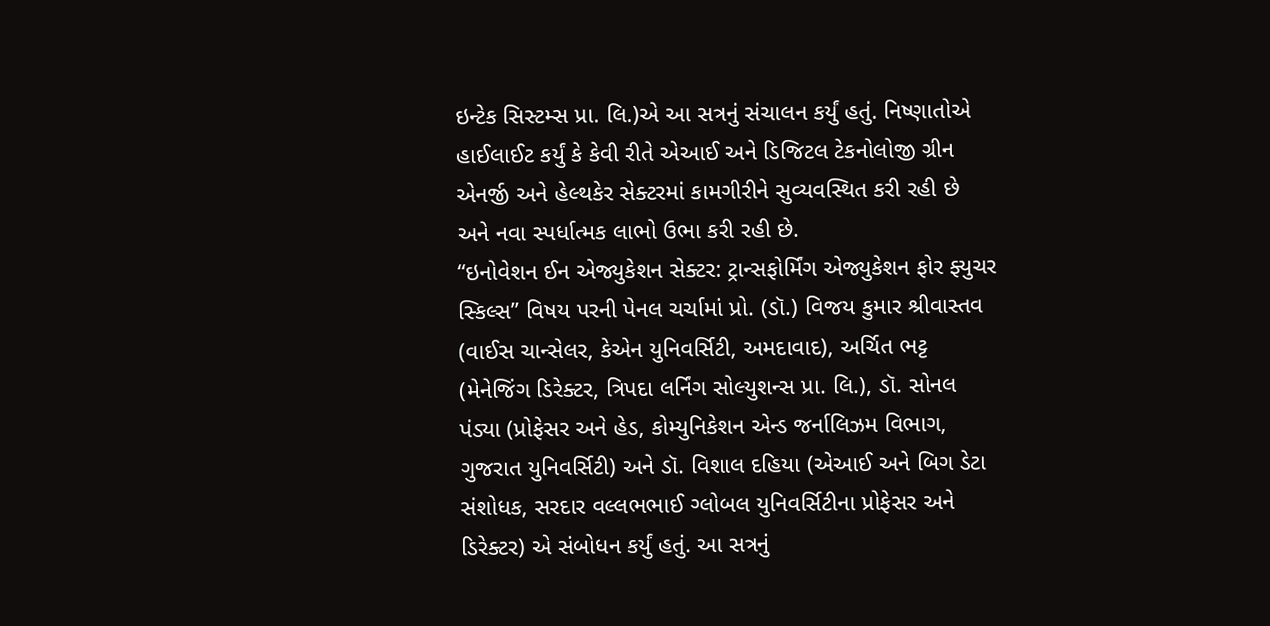ઇન્ટેક સિસ્ટમ્સ પ્રા. લિ.)એ આ સત્રનું સંચાલન કર્યું હતું. નિષ્ણાતોએ હાઈલાઈટ કર્યું કે કેવી રીતે એઆઈ અને ડિજિટલ ટેકનોલોજી ગ્રીન એનર્જી અને હેલ્થકેર સેક્ટરમાં કામગીરીને સુવ્યવસ્થિત કરી રહી છે અને નવા સ્પર્ધાત્મક લાભો ઉભા કરી રહી છે.
“ઇનોવેશન ઈન એજ્યુકેશન સેક્ટર: ટ્રાન્સફોર્મિંગ એજ્યુકેશન ફોર ફ્યુચર સ્કિલ્સ” વિષય પરની પેનલ ચર્ચામાં પ્રો. (ડૉ.) વિજય કુમાર શ્રીવાસ્તવ (વાઈસ ચાન્સેલર, કેએન યુનિવર્સિટી, અમદાવાદ), અર્ચિત ભટ્ટ (મેનેજિંગ ડિરેક્ટર, ત્રિપદા લર્નિંગ સોલ્યુશન્સ પ્રા. લિ.), ડૉ. સોનલ પંડ્યા (પ્રોફેસર અને હેડ, કોમ્યુનિકેશન એન્ડ જર્નાલિઝમ વિભાગ, ગુજરાત યુનિવર્સિટી) અને ડૉ. વિશાલ દહિયા (એઆઈ અને બિગ ડેટા સંશોધક, સરદાર વલ્લભભાઈ ગ્લોબલ યુનિવર્સિટીના પ્રોફેસર અને ડિરેક્ટર) એ સંબોધન કર્યું હતું. આ સત્રનું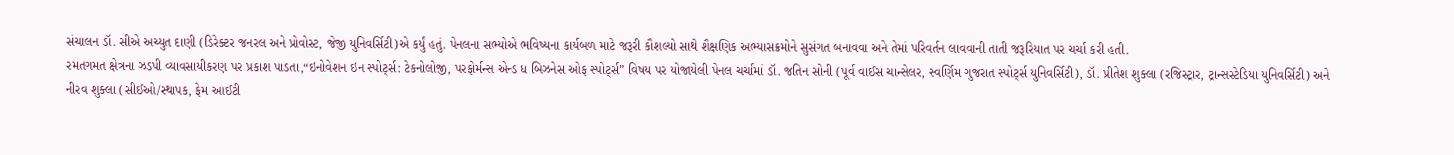સંચાલન ડૉ. સીએ અચ્યુત દાણી (ડિરેક્ટર જનરલ અને પ્રોવોસ્ટ, જેજી યુનિવર્સિટી)એ કર્યું હતું. પેનલના સભ્યોએ ભવિષ્યના કાર્યબળ માટે જરૂરી કૌશલ્યો સાથે શૈક્ષણિક અભ્યાસક્રમોને સુસંગત બનાવવા અને તેમાં પરિવર્તન લાવવાની તાતી જરૂરિયાત પર ચર્ચા કરી હતી.
રમતગમત ક્ષેત્રના ઝડપી વ્યાવસાયીકરણ પર પ્રકાશ પાડતા,“ઇનોવેશન ઇન સ્પોર્ટ્સ: ટેકનોલોજી, પરફોર્મન્સ એન્ડ ધ બિઝનેસ ઓફ સ્પોર્ટ્સ” વિષય પર યોજાયેલી પેનલ ચર્ચામાં ડૉ. જતિન સોની (પૂર્વ વાઈસ ચાન્સેલર, સ્વર્ણિમ ગુજરાત સ્પોર્ટ્સ યુનિવર્સિટી), ડૉ. પ્રીતેશ શુક્લા (રજિસ્ટ્રાર, ટ્રાન્સસ્ટેડિયા યુનિવર્સિટી) અને નીરવ શુક્લા (સીઈઓ/સ્થાપક, ફેમ આઈટી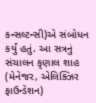કન્સલ્ટન્સી)એ સંબોધન કર્યું હતું. આ સત્રનું સંચાલન કૃણાલ શાહ (મેનેજર, એલિક્ઝિર ફાઉન્ડેશન)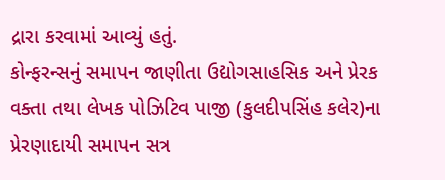દ્રારા કરવામાં આવ્યું હતું.
કોન્ફરન્સનું સમાપન જાણીતા ઉદ્યોગસાહસિક અને પ્રેરક વક્તા તથા લેખક પોઝિટિવ પાજી (કુલદીપસિંહ કલેર)ના પ્રેરણાદાયી સમાપન સત્ર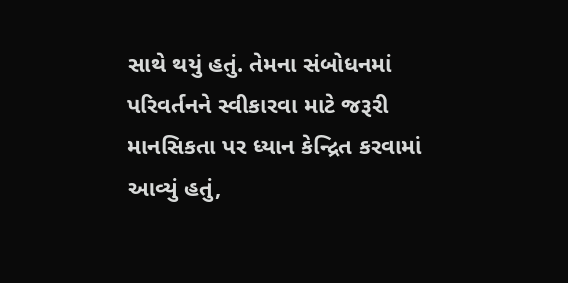સાથે થયું હતું. તેમના સંબોધનમાં પરિવર્તનને સ્વીકારવા માટે જરૂરી માનસિકતા પર ધ્યાન કેન્દ્રિત કરવામાં આવ્યું હતું,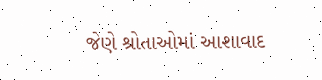જેણે શ્રોતાઓમાં આશાવાદ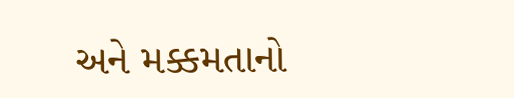અને મક્કમતાનો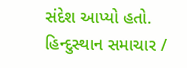સંદેશ આપ્યો હતો.
હિન્દુસ્થાન સમાચાર /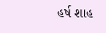હર્ષ શાહ